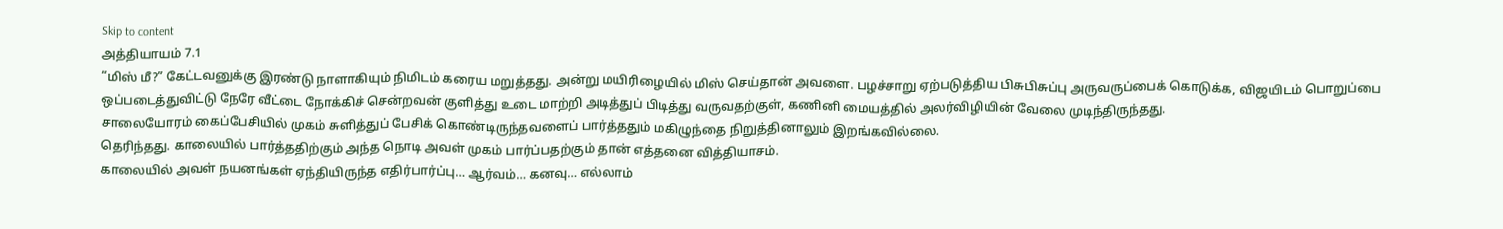Skip to content
அத்தியாயம் 7.1
“மிஸ் மீ?” கேட்டவனுக்கு இரண்டு நாளாகியும் நிமிடம் கரைய மறுத்தது. அன்று மயிரிழையில் மிஸ் செய்தான் அவளை. பழச்சாறு ஏற்படுத்திய பிசுபிசுப்பு அருவருப்பைக் கொடுக்க, விஜயிடம் பொறுப்பை ஒப்படைத்துவிட்டு நேரே வீட்டை நோக்கிச் சென்றவன் குளித்து உடை மாற்றி அடித்துப் பிடித்து வருவதற்குள், கணினி மையத்தில் அலர்விழியின் வேலை முடிந்திருந்தது.
சாலையோரம் கைப்பேசியில் முகம் சுளித்துப் பேசிக் கொண்டிருந்தவளைப் பார்த்ததும் மகிழுந்தை நிறுத்தினாலும் இறங்கவில்லை.
தெரிந்தது. காலையில் பார்த்ததிற்கும் அந்த நொடி அவள் முகம் பார்ப்பதற்கும் தான் எத்தனை வித்தியாசம்.
காலையில் அவள் நயனங்கள் ஏந்தியிருந்த எதிர்பார்ப்பு… ஆர்வம்… கனவு… எல்லாம்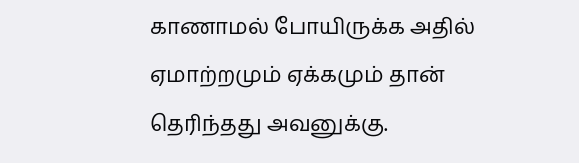காணாமல் போயிருக்க அதில் ஏமாற்றமும் ஏக்கமும் தான் தெரிந்தது அவனுக்கு.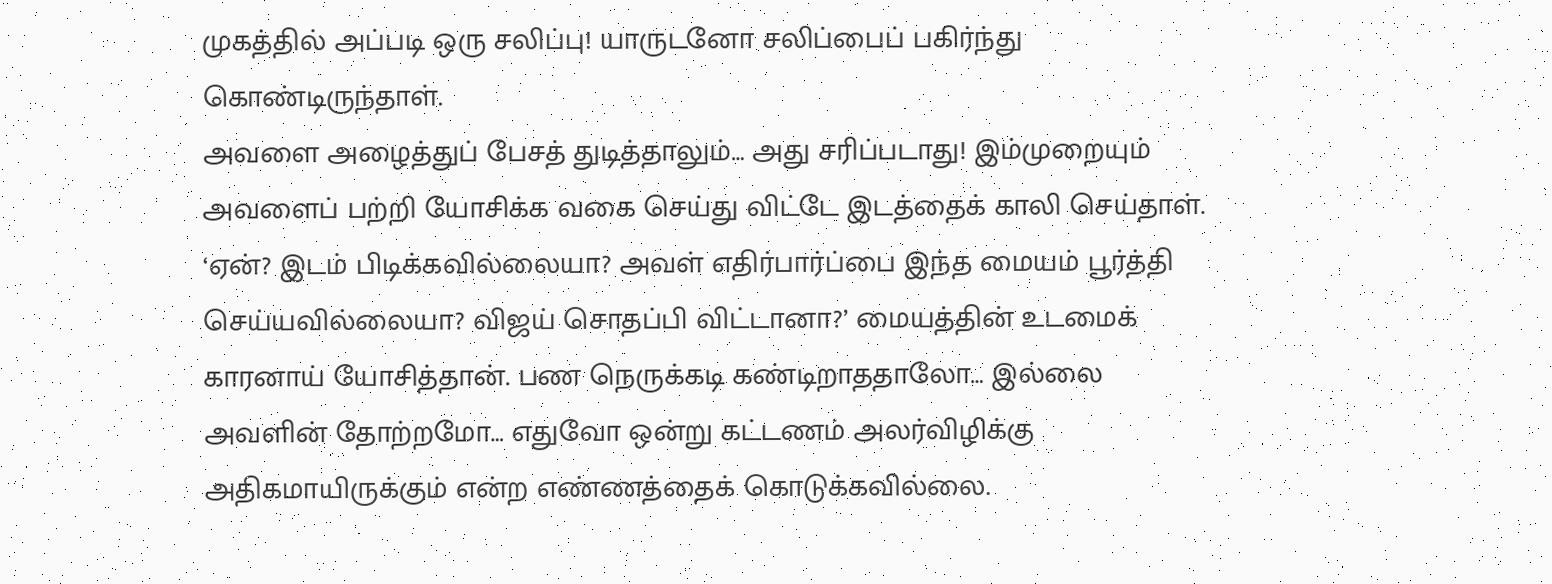முகத்தில் அப்படி ஒரு சலிப்பு! யாருடனோ சலிப்பைப் பகிர்ந்து கொண்டிருந்தாள்.
அவளை அழைத்துப் பேசத் துடித்தாலும்… அது சரிப்படாது! இம்முறையும் அவளைப் பற்றி யோசிக்க வகை செய்து விட்டே இடத்தைக் காலி செய்தாள்.
‘ஏன்? இடம் பிடிக்கவில்லையா? அவள் எதிர்பார்ப்பை இந்த மையம் பூர்த்தி செய்யவில்லையா? விஜய் சொதப்பி விட்டானா?’ மையத்தின் உடமைக் காரனாய் யோசித்தான். பண நெருக்கடி கண்டிறாததாலோ… இல்லை அவளின் தோற்றமோ… எதுவோ ஒன்று கட்டணம் அலர்விழிக்கு அதிகமாயிருக்கும் என்ற எண்ணத்தைக் கொடுக்கவில்லை.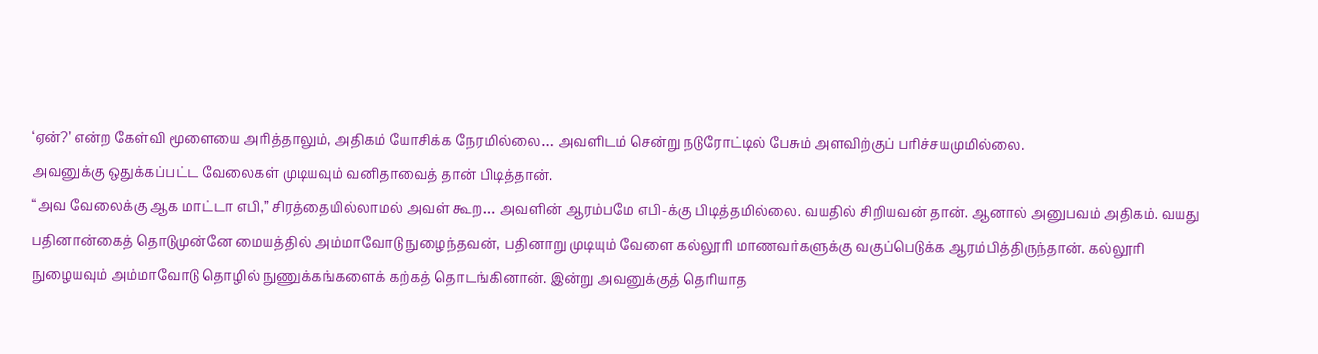‘ஏன்?’ என்ற கேள்வி மூளையை அரித்தாலும், அதிகம் யோசிக்க நேரமில்லை… அவளிடம் சென்று நடுரோட்டில் பேசும் அளவிற்குப் பரிச்சயமுமில்லை.
அவனுக்கு ஒதுக்கப்பட்ட வேலைகள் முடியவும் வனிதாவைத் தான் பிடித்தான்.
“அவ வேலைக்கு ஆக மாட்டா எபி,” சிரத்தையில்லாமல் அவள் கூற… அவளின் ஆரம்பமே எபி-க்கு பிடித்தமில்லை. வயதில் சிறியவன் தான். ஆனால் அனுபவம் அதிகம். வயது பதினான்கைத் தொடுமுன்னே மையத்தில் அம்மாவோடு நுழைந்தவன், பதினாறு முடியும் வேளை கல்லூரி மாணவர்களுக்கு வகுப்பெடுக்க ஆரம்பித்திருந்தான். கல்லூரி நுழையவும் அம்மாவோடு தொழில் நுணுக்கங்களைக் கற்கத் தொடங்கினான். இன்று அவனுக்குத் தெரியாத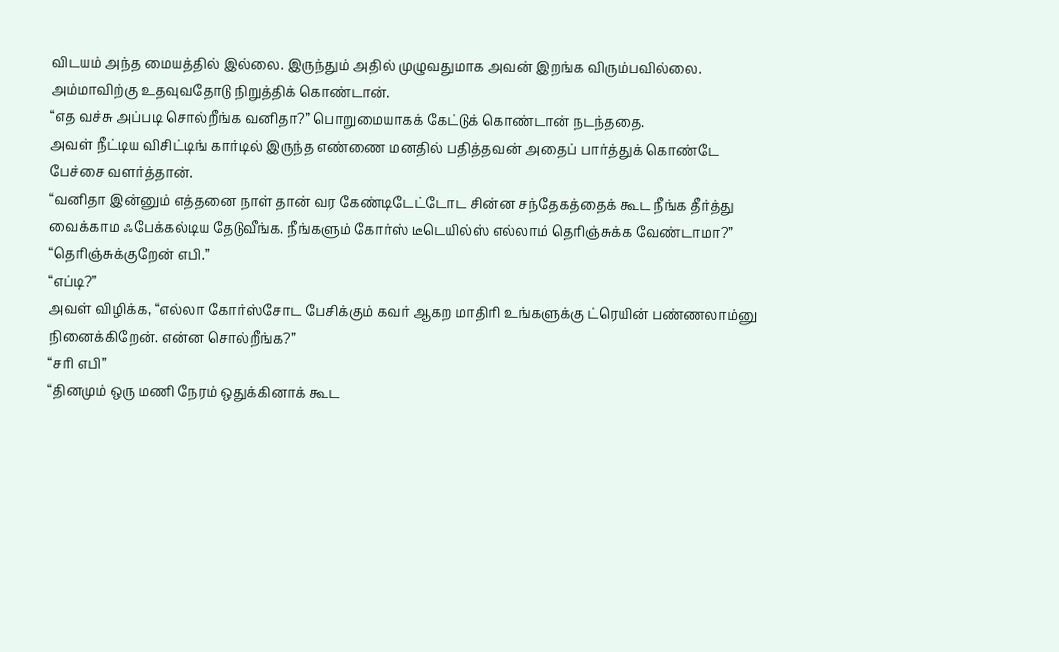விடயம் அந்த மையத்தில் இல்லை. இருந்தும் அதில் முழுவதுமாக அவன் இறங்க விரும்பவில்லை. அம்மாவிற்கு உதவுவதோடு நிறுத்திக் கொண்டான்.
“எத வச்சு அப்படி சொல்றீங்க வனிதா?” பொறுமையாகக் கேட்டுக் கொண்டான் நடந்ததை.
அவள் நீட்டிய விசிட்டிங் கார்டில் இருந்த எண்ணை மனதில் பதித்தவன் அதைப் பார்த்துக் கொண்டே பேச்சை வளர்த்தான்.
“வனிதா இன்னும் எத்தனை நாள் தான் வர கேண்டிடேட்டோட சின்ன சந்தேகத்தைக் கூட நீங்க தீர்த்து வைக்காம ஃபேக்கல்டிய தேடுவீங்க. நீங்களும் கோர்ஸ் டீடெயில்ஸ் எல்லாம் தெரிஞ்சுக்க வேண்டாமா?”
“தெரிஞ்சுக்குறேன் எபி.”
“எப்டி?”
அவள் விழிக்க, “எல்லா கோர்ஸ்சோட பேசிக்கும் கவர் ஆகற மாதிரி உங்களுக்கு ட்ரெயின் பண்ணலாம்னு நினைக்கிறேன். என்ன சொல்றீங்க?”
“சரி எபி”
“தினமும் ஒரு மணி நேரம் ஒதுக்கினாக் கூட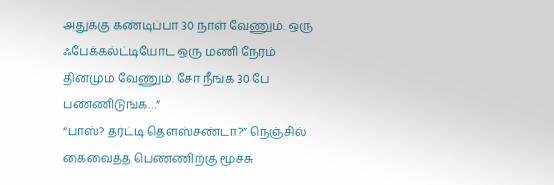அதுக்கு கண்டிப்பா 30 நாள் வேணும். ஒரு ஃபேக்கல்ட்டியோட ஒரு மணி நேரம் தினமும் வேணும். சோ நீங்க 30 பே பண்ணிடுங்க…”
“பாஸ்? தர்ட்டி தௌஸ்சண்டா?” நெஞ்சில் கைவைத்த பெண்ணிற்கு மூச்சு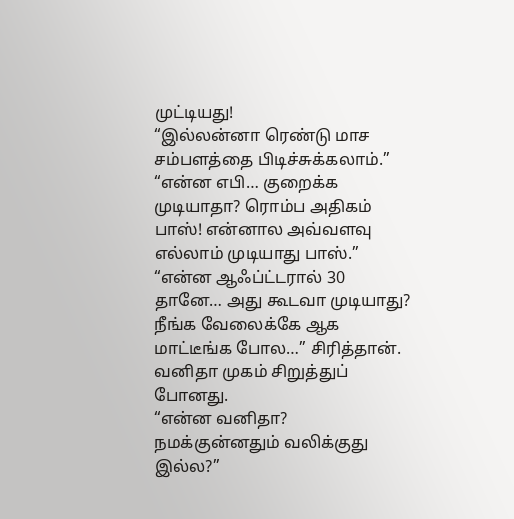முட்டியது!
“இல்லன்னா ரெண்டு மாச சம்பளத்தை பிடிச்சுக்கலாம்.”
“என்ன எபி… குறைக்க முடியாதா? ரொம்ப அதிகம் பாஸ்! என்னால அவ்வளவு எல்லாம் முடியாது பாஸ்.”
“என்ன ஆஃப்ட்டரால் 30 தானே… அது கூடவா முடியாது? நீங்க வேலைக்கே ஆக மாட்டீங்க போல…” சிரித்தான். வனிதா முகம் சிறுத்துப் போனது.
“என்ன வனிதா? நமக்குன்னதும் வலிக்குது இல்ல?”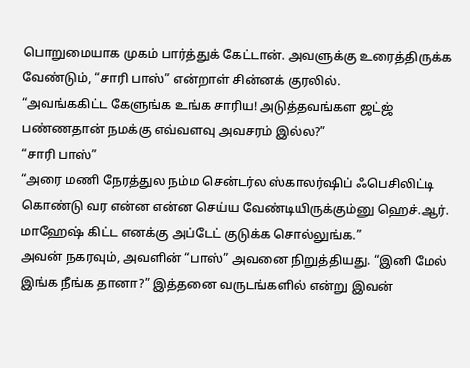பொறுமையாக முகம் பார்த்துக் கேட்டான். அவளுக்கு உரைத்திருக்க வேண்டும், “சாரி பாஸ்” என்றாள் சின்னக் குரலில்.
“அவங்ககிட்ட கேளுங்க உங்க சாரிய! அடுத்தவங்கள ஜட்ஜ் பண்ணதான் நமக்கு எவ்வளவு அவசரம் இல்ல?”
“சாரி பாஸ்”
“அரை மணி நேரத்துல நம்ம சென்டர்ல ஸ்காலர்ஷிப் ஃபெசிலிட்டி கொண்டு வர என்ன என்ன செய்ய வேண்டியிருக்கும்னு ஹெச்.ஆர். மாஹேஷ் கிட்ட எனக்கு அப்டேட் குடுக்க சொல்லுங்க.”
அவன் நகரவும், அவளின் “பாஸ்” அவனை நிறுத்தியது. “இனி மேல் இங்க நீங்க தானா?” இத்தனை வருடங்களில் என்று இவன்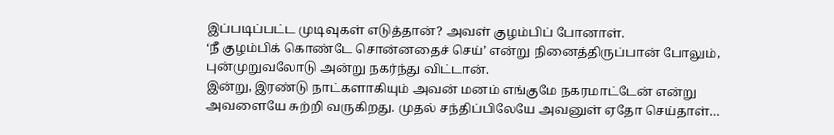இப்படிப்பட்ட முடிவுகள் எடுத்தான்? அவள் குழம்பிப் போனாள்.
‘நீ குழம்பிக் கொண்டே சொன்னதைச் செய்’ என்று நினைத்திருப்பான் போலும், புன்முறுவலோடு அன்று நகர்ந்து விட்டான்.
இன்று, இரண்டு நாட்களாகியும் அவன் மனம் எங்குமே நகரமாட்டேன் என்று அவளையே சுற்றி வருகிறது. முதல் சந்திப்பிலேயே அவனுள் ஏதோ செய்தாள்…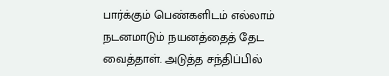பார்க்கும் பெண்களிடம் எல்லாம் நடனமாடும் நயனத்தைத் தேட வைத்தாள். அடுத்த சந்திப்பில்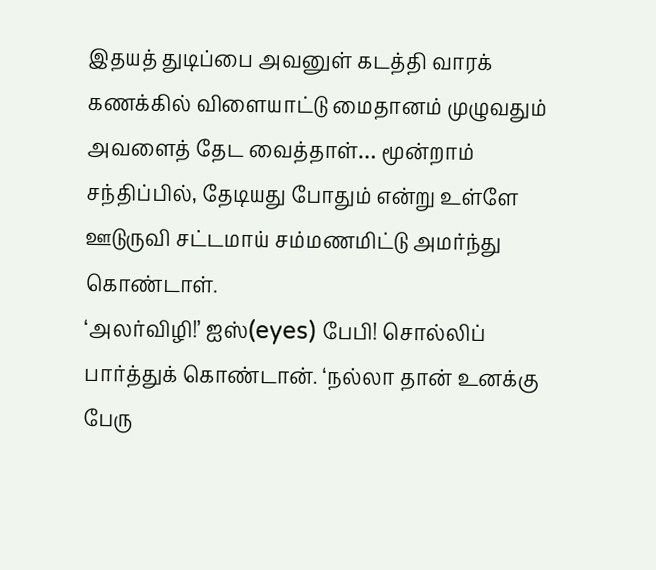இதயத் துடிப்பை அவனுள் கடத்தி வாரக் கணக்கில் விளையாட்டு மைதானம் முழுவதும் அவளைத் தேட வைத்தாள்… மூன்றாம் சந்திப்பில், தேடியது போதும் என்று உள்ளே ஊடுருவி சட்டமாய் சம்மணமிட்டு அமர்ந்து கொண்டாள்.
‘அலர்விழி!’ ஐஸ்(eyes) பேபி! சொல்லிப் பார்த்துக் கொண்டான். ‘நல்லா தான் உனக்கு பேரு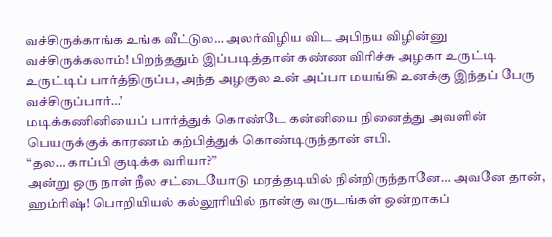வச்சிருக்காங்க உங்க வீட்டுல… அலர்விழிய விட அபிநய விழின்னு வச்சிருக்கலாம்! பிறந்ததும் இப்படித்தான் கண்ண விரிச்சு அழகா உருட்டி உருட்டிப் பார்த்திருப்ப, அந்த அழகுல உன் அப்பா மயங்கி உனக்கு இந்தப் பேரு வச்சிருப்பார்…’
மடிக்கணினியைப் பார்த்துக் கொண்டே கன்னியை நினைத்து அவளின் பெயருக்குக் காரணம் கற்பித்துக் கொண்டிருந்தான் எபி.
“தல… காப்பி குடிக்க வரியா?”
அன்று ஒரு நாள் நீல சட்டையோடு மரத்தடியில் நின்றிருந்தானே… அவனே தான், ஹம்ரிஷ்! பொறியியல் கல்லூரியில் நான்கு வருடங்கள் ஒன்றாகப்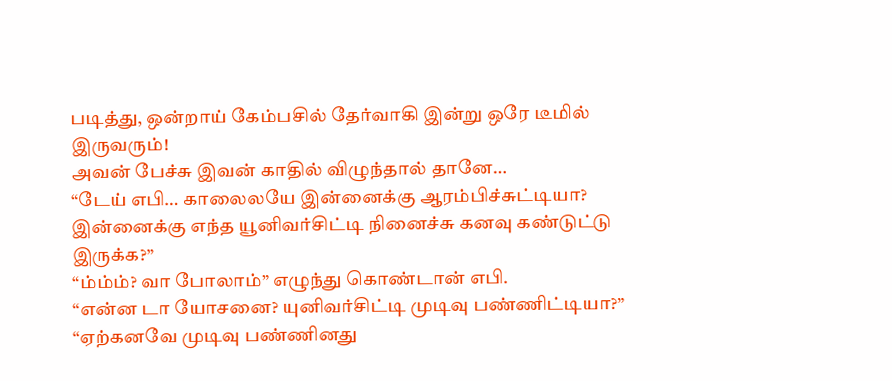படித்து, ஒன்றாய் கேம்பசில் தேர்வாகி இன்று ஒரே டீமில் இருவரும்!
அவன் பேச்சு இவன் காதில் விழுந்தால் தானே…
“டேய் எபி… காலைலயே இன்னைக்கு ஆரம்பிச்சுட்டியா? இன்னைக்கு எந்த யூனிவர்சிட்டி நினைச்சு கனவு கண்டுட்டு இருக்க?”
“ம்ம்ம்? வா போலாம்” எழுந்து கொண்டான் எபி.
“என்ன டா யோசனை? யுனிவர்சிட்டி முடிவு பண்ணிட்டியா?”
“ஏற்கனவே முடிவு பண்ணினது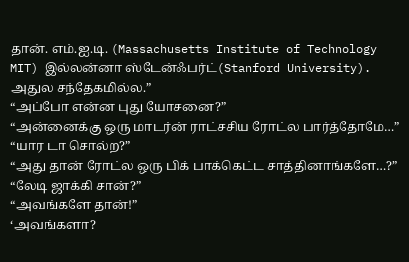தான். எம்.ஐ.டி. (Massachusetts Institute of Technology MIT) இல்லன்னா ஸ்டேன்ஃபர்ட்(Stanford University). அதுல சந்தேகமில்ல.”
“அப்போ என்ன புது யோசனை?”
“அன்னைக்கு ஒரு மாடர்ன் ராட்சசிய ரோட்ல பார்த்தோமே…”
“யார டா சொல்ற?”
“அது தான் ரோட்ல ஒரு பிக் பாக்கெட்ட சாத்தினாங்களே…?”
“லேடி ஜாக்கி சான்?”
“அவங்களே தான்!”
‘அவங்களா?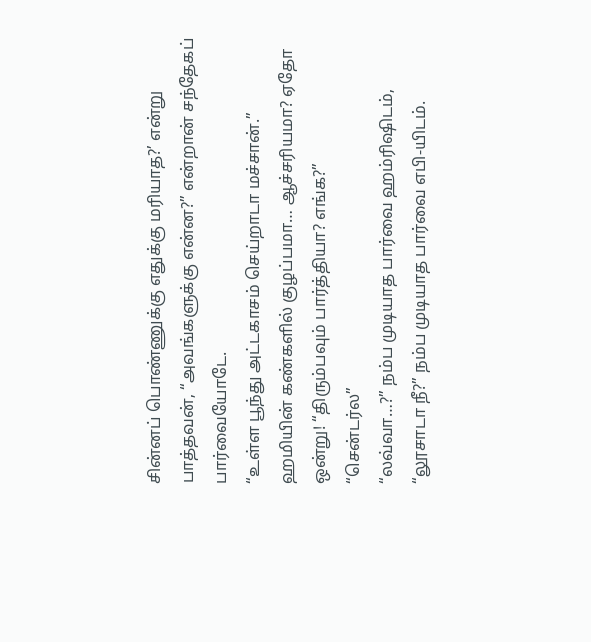சின்னப் பொண்ணுக்கு எதுக்கு மரியாத?’ என்று பாத்தவன், “அவங்களுக்கு என்ன?” என்றான் சந்தேகப் பார்வையோடே.
“உள்ள பூந்து அட்டகாசம் செய்றாடா மச்சான்.”
ஹமியின் கண்களில் குழப்பமா… ஆச்சரியமா? ஏதோ ஒன்று! “திரும்பவும் பார்த்தியா? எங்க?”
“சென்டர்ல”
“லவ்வா…?” நம்ப முடியாத பார்வை ஹம்ரிஷிடம்,
“லூசாடா நீ?” நம்ப முடியாத பார்வை எபி-யிடம்.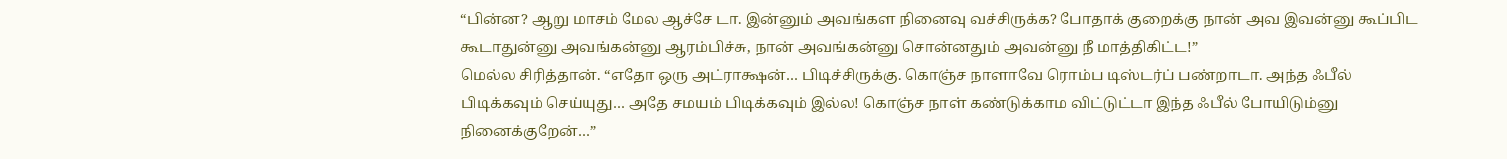“பின்ன? ஆறு மாசம் மேல ஆச்சே டா. இன்னும் அவங்கள நினைவு வச்சிருக்க? போதாக் குறைக்கு நான் அவ இவன்னு கூப்பிட கூடாதுன்னு அவங்கன்னு ஆரம்பிச்சு, நான் அவங்கன்னு சொன்னதும் அவன்னு நீ மாத்திகிட்ட!”
மெல்ல சிரித்தான். “எதோ ஒரு அட்ராக்ஷன்… பிடிச்சிருக்கு. கொஞ்ச நாளாவே ரொம்ப டிஸ்டர்ப் பண்றாடா. அந்த ஃபீல் பிடிக்கவும் செய்யுது… அதே சமயம் பிடிக்கவும் இல்ல! கொஞ்ச நாள் கண்டுக்காம விட்டுட்டா இந்த ஃபீல் போயிடும்னு நினைக்குறேன்…”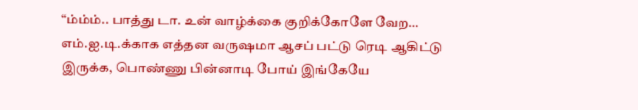“ம்ம்ம்.. பாத்து டா. உன் வாழ்க்கை குறிக்கோளே வேற… எம்.ஐ.டி.க்காக எத்தன வருஷமா ஆசப் பட்டு ரெடி ஆகிட்டு இருக்க, பொண்ணு பின்னாடி போய் இங்கேயே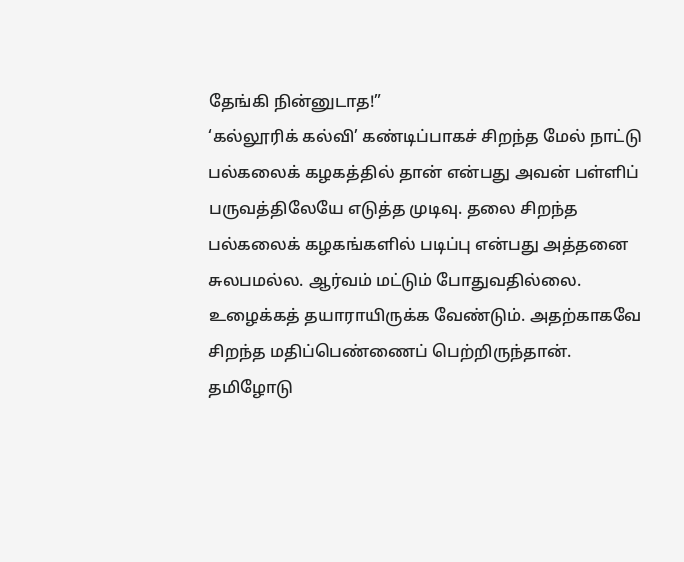தேங்கி நின்னுடாத!”
‘கல்லூரிக் கல்வி’ கண்டிப்பாகச் சிறந்த மேல் நாட்டு பல்கலைக் கழகத்தில் தான் என்பது அவன் பள்ளிப் பருவத்திலேயே எடுத்த முடிவு. தலை சிறந்த பல்கலைக் கழகங்களில் படிப்பு என்பது அத்தனை சுலபமல்ல. ஆர்வம் மட்டும் போதுவதில்லை. உழைக்கத் தயாராயிருக்க வேண்டும். அதற்காகவே சிறந்த மதிப்பெண்ணைப் பெற்றிருந்தான்.
தமிழோடு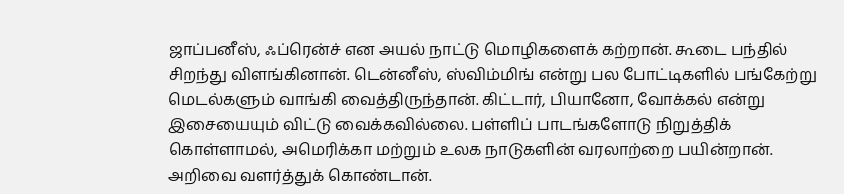ஜாப்பனீஸ், ஃப்ரென்ச் என அயல் நாட்டு மொழிகளைக் கற்றான். கூடை பந்தில் சிறந்து விளங்கினான். டென்னீஸ், ஸ்விம்மிங் என்று பல போட்டிகளில் பங்கேற்று மெடல்களும் வாங்கி வைத்திருந்தான். கிட்டார், பியானோ, வோக்கல் என்று இசையையும் விட்டு வைக்கவில்லை. பள்ளிப் பாடங்களோடு நிறுத்திக் கொள்ளாமல், அமெரிக்கா மற்றும் உலக நாடுகளின் வரலாற்றை பயின்றான். அறிவை வளர்த்துக் கொண்டான்.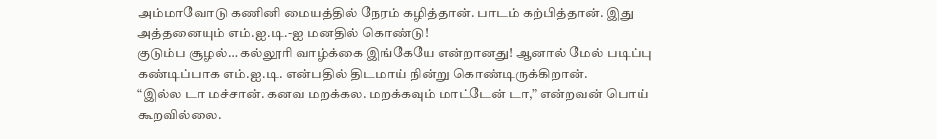அம்மாவோடு கணினி மையத்தில் நேரம் கழித்தான். பாடம் கற்பித்தான். இது அத்தனையும் எம்.ஐ.டி.-ஐ மனதில் கொண்டு!
குடும்ப சூழல்… கல்லூரி வாழ்க்கை இங்கேயே என்றானது! ஆனால் மேல் படிப்பு கண்டிப்பாக எம்.ஐ.டி. என்பதில் திடமாய் நின்று கொண்டிருக்கிறான்.
“இல்ல டா மச்சான். கனவ மறக்கல. மறக்கவும் மாட்டேன் டா,” என்றவன் பொய் கூறவில்லை.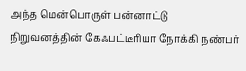அந்த மென்பொருள் பன்னாட்டு நிறுவனத்தின் கேஃபட்டீரியா நோக்கி நண்பர்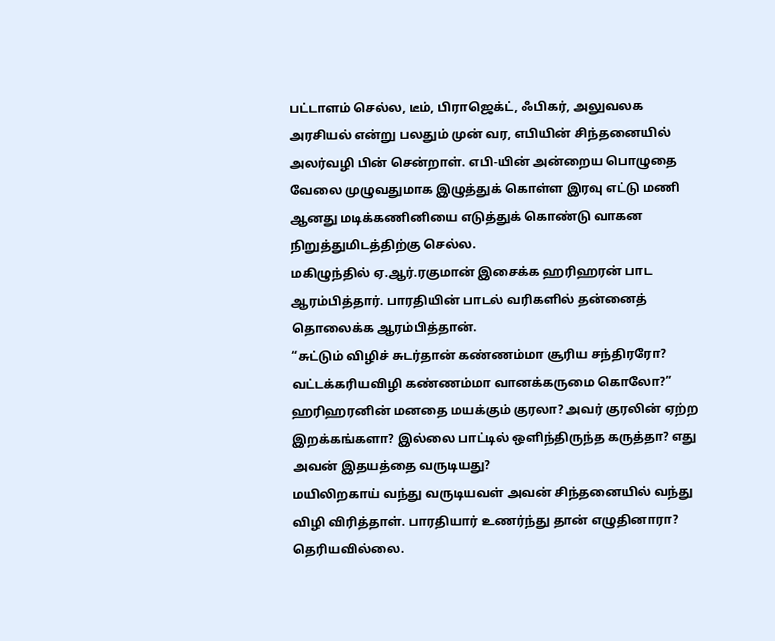பட்டாளம் செல்ல, டீம், பிராஜெக்ட், ஃபிகர், அலுவலக அரசியல் என்று பலதும் முன் வர, எபியின் சிந்தனையில் அலர்வழி பின் சென்றாள். எபி-யின் அன்றைய பொழுதை வேலை முழுவதுமாக இழுத்துக் கொள்ள இரவு எட்டு மணி ஆனது மடிக்கணினியை எடுத்துக் கொண்டு வாகன நிறுத்துமிடத்திற்கு செல்ல.
மகிழுந்தில் ஏ.ஆர்.ரகுமான் இசைக்க ஹரிஹரன் பாட ஆரம்பித்தார். பாரதியின் பாடல் வரிகளில் தன்னைத் தொலைக்க ஆரம்பித்தான்.
“சுட்டும் விழிச் சுடர்தான் கண்ணம்மா சூரிய சந்திரரோ?
வட்டக்கரியவிழி கண்ணம்மா வானக்கருமை கொலோ?”
ஹரிஹரனின் மனதை மயக்கும் குரலா? அவர் குரலின் ஏற்ற இறக்கங்களா? இல்லை பாட்டில் ஒளிந்திருந்த கருத்தா? எது அவன் இதயத்தை வருடியது?
மயிலிறகாய் வந்து வருடியவள் அவன் சிந்தனையில் வந்து விழி விரித்தாள். பாரதியார் உணர்ந்து தான் எழுதினாரா? தெரியவில்லை.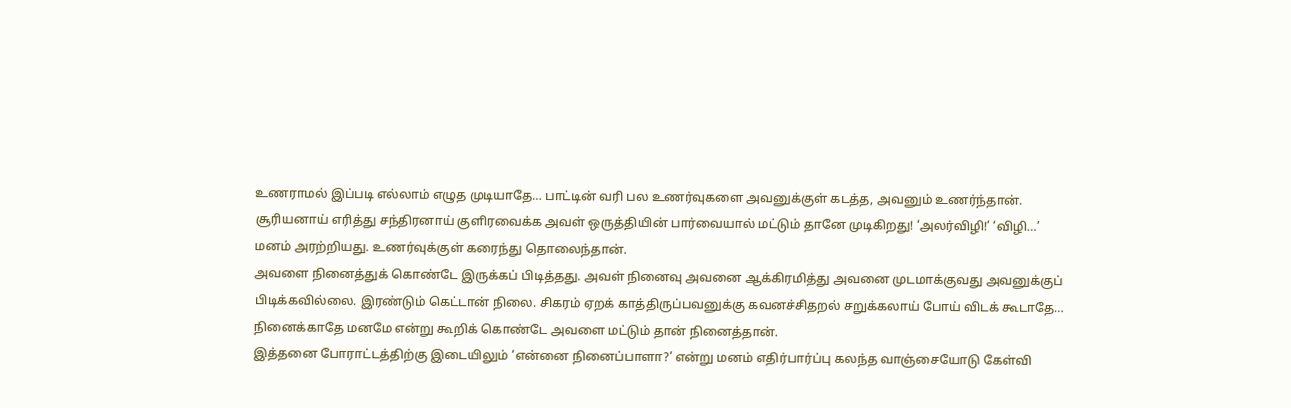உணராமல் இப்படி எல்லாம் எழுத முடியாதே… பாட்டின் வரி பல உணர்வுகளை அவனுக்குள் கடத்த, அவனும் உணர்ந்தான்.
சூரியனாய் எரித்து சந்திரனாய் குளிரவைக்க அவள் ஒருத்தியின் பார்வையால் மட்டும் தானே முடிகிறது! ‘அலர்விழி!’ ‘விழி…’ மனம் அரற்றியது. உணர்வுக்குள் கரைந்து தொலைந்தான்.
அவளை நினைத்துக் கொண்டே இருக்கப் பிடித்தது. அவள் நினைவு அவனை ஆக்கிரமித்து அவனை முடமாக்குவது அவனுக்குப் பிடிக்கவில்லை. இரண்டும் கெட்டான் நிலை. சிகரம் ஏறக் காத்திருப்பவனுக்கு கவனச்சிதறல் சறுக்கலாய் போய் விடக் கூடாதே… நினைக்காதே மனமே என்று கூறிக் கொண்டே அவளை மட்டும் தான் நினைத்தான்.
இத்தனை போராட்டத்திற்கு இடையிலும் ‘என்னை நினைப்பாளா?’ என்று மனம் எதிர்பார்ப்பு கலந்த வாஞ்சையோடு கேள்வி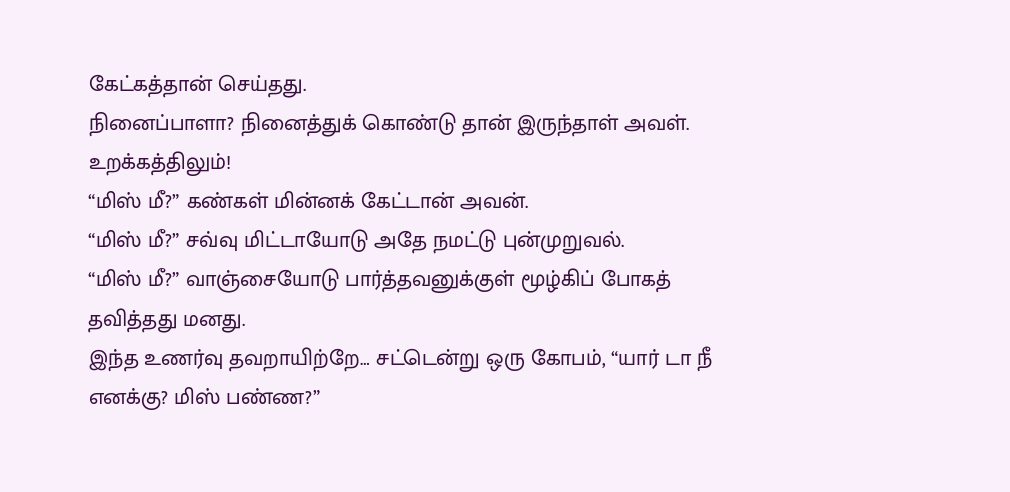கேட்கத்தான் செய்தது.
நினைப்பாளா? நினைத்துக் கொண்டு தான் இருந்தாள் அவள். உறக்கத்திலும்!
“மிஸ் மீ?” கண்கள் மின்னக் கேட்டான் அவன்.
“மிஸ் மீ?” சவ்வு மிட்டாயோடு அதே நமட்டு புன்முறுவல்.
“மிஸ் மீ?” வாஞ்சையோடு பார்த்தவனுக்குள் மூழ்கிப் போகத் தவித்தது மனது.
இந்த உணர்வு தவறாயிற்றே… சட்டென்று ஒரு கோபம், “யார் டா நீ எனக்கு? மிஸ் பண்ண?”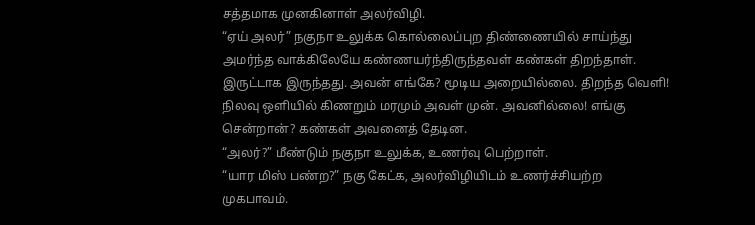சத்தமாக முனகினாள் அலர்விழி.
“ஏய் அலர்” நகுநா உலுக்க கொல்லைப்புற திண்ணையில் சாய்ந்து அமர்ந்த வாக்கிலேயே கண்ணயர்ந்திருந்தவள் கண்கள் திறந்தாள். இருட்டாக இருந்தது. அவன் எங்கே? மூடிய அறையில்லை. திறந்த வெளி! நிலவு ஒளியில் கிணறும் மரமும் அவள் முன். அவனில்லை! எங்கு சென்றான்? கண்கள் அவனைத் தேடின.
“அலர்?” மீண்டும் நகுநா உலுக்க, உணர்வு பெற்றாள்.
“யார மிஸ் பண்ற?” நகு கேட்க, அலர்விழியிடம் உணர்ச்சியற்ற முகபாவம்.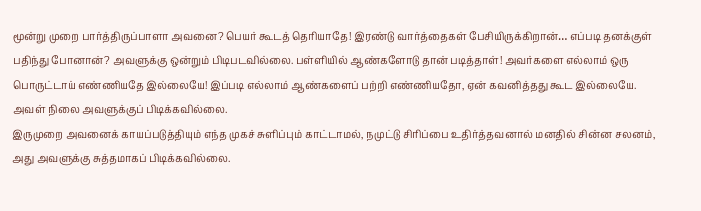மூன்று முறை பார்த்திருப்பாளா அவனை? பெயர் கூடத் தெரியாதே! இரண்டு வார்த்தைகள் பேசியிருக்கிறான்… எப்படி தனக்குள் பதிந்து போனான்? அவளுக்கு ஒன்றும் பிடிபடவில்லை. பள்ளியில் ஆண்களோடு தான் படித்தாள்! அவர்களை எல்லாம் ஒரு பொருட்டாய் எண்ணியதே இல்லையே! இப்படி எல்லாம் ஆண்களைப் பற்றி எண்ணியதோ, ஏன் கவனித்தது கூட இல்லையே. அவள் நிலை அவளுக்குப் பிடிக்கவில்லை.
இருமுறை அவனைக் காயப்படுத்தியும் எந்த முகச் சுளிப்பும் காட்டாமல், நமுட்டு சிரிப்பை உதிர்த்தவனால் மனதில் சின்ன சலனம், அது அவளுக்கு சுத்தமாகப் பிடிக்கவில்லை.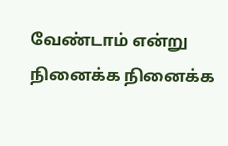வேண்டாம் என்று நினைக்க நினைக்க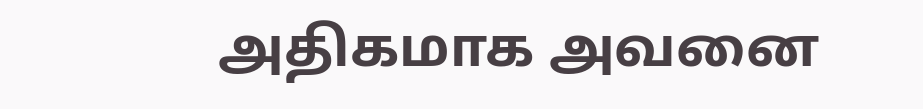அதிகமாக அவனை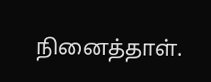நினைத்தாள்.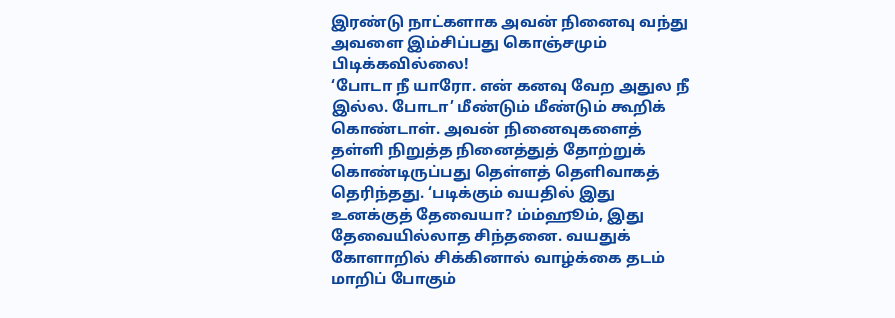இரண்டு நாட்களாக அவன் நினைவு வந்து அவளை இம்சிப்பது கொஞ்சமும் பிடிக்கவில்லை!
‘போடா நீ யாரோ. என் கனவு வேற அதுல நீ இல்ல. போடா’ மீண்டும் மீண்டும் கூறிக் கொண்டாள். அவன் நினைவுகளைத் தள்ளி நிறுத்த நினைத்துத் தோற்றுக் கொண்டிருப்பது தெள்ளத் தெளிவாகத் தெரிந்தது. ‘படிக்கும் வயதில் இது உனக்குத் தேவையா? ம்ம்ஹூம், இது தேவையில்லாத சிந்தனை. வயதுக் கோளாறில் சிக்கினால் வாழ்க்கை தடம் மாறிப் போகும்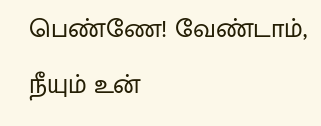பெண்ணே! வேண்டாம், நீயும் உன்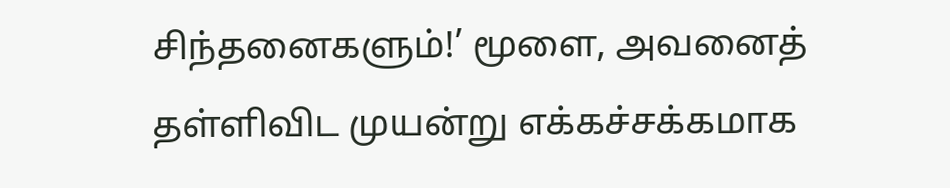சிந்தனைகளும்!’ மூளை, அவனைத் தள்ளிவிட முயன்று எக்கச்சக்கமாக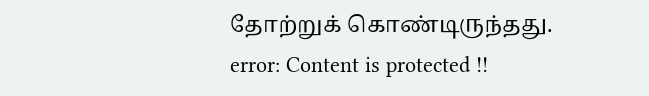தோற்றுக் கொண்டிருந்தது.
error: Content is protected !!